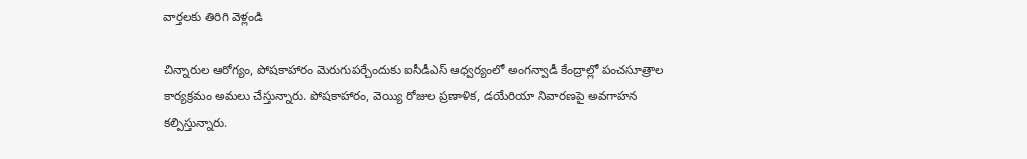వార్తలకు తిరిగి వెళ్లండి

చిన్నారుల ఆరోగ్యం, పోషకాహారం మెరుగుపర్చేందుకు ఐసీడీఎస్ ఆధ్వర్యంలో అంగన్వాడీ కేంద్రాల్లో పంచసూత్రాల కార్యక్రమం అమలు చేస్తున్నారు. పోషకాహారం, వెయ్యి రోజుల ప్రణాళిక, డయేరియా నివారణపై అవగాహన కల్పిస్తున్నారు.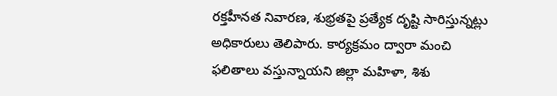రక్తహీనత నివారణ, శుభ్రతపై ప్రత్యేక దృష్టి సారిస్తున్నట్లు అధికారులు తెలిపారు. కార్యక్రమం ద్వారా మంచి ఫలితాలు వస్తున్నాయని జిల్లా మహిళా, శిశు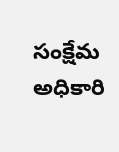సంక్షేమ అధికారి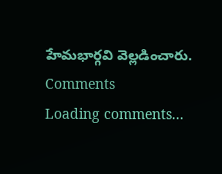హేమభార్గవి వెల్లడించారు.
Comments
Loading comments...